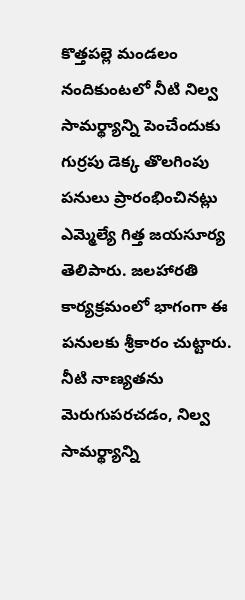కొత్తపల్లె మండలం నందికుంటలో నీటి నిల్వ సామర్థ్యాన్ని పెంచేందుకు గుర్రపు డెక్క తొలగింపు పనులు ప్రారంభించినట్లు ఎమ్మెల్యే గిత్త జయసూర్య తెలిపారు. జలహారతి కార్యక్రమంలో భాగంగా ఈ పనులకు శ్రీకారం చుట్టారు. నీటి నాణ్యతను మెరుగుపరచడం, నిల్వ సామర్థ్యాన్ని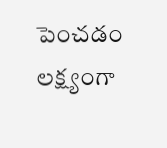పెంచడం లక్ష్యంగా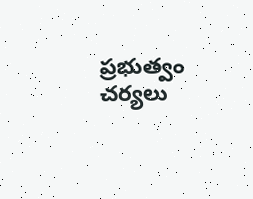ప్రభుత్వం చర్యలు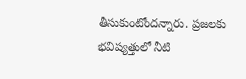తీసుకుంటోందన్నారు. ప్రజలకు భవిష్యత్తులో నీటి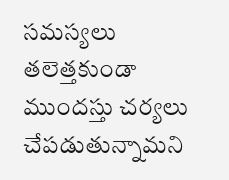సమస్యలు తలెత్తకుండా ముందస్తు చర్యలు చేపడుతున్నామని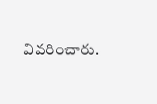వివరించారు.